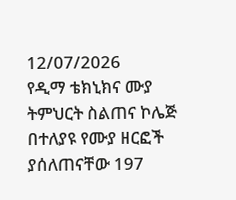12/07/2026
የዲማ ቴክኒክና ሙያ ትምህርት ስልጠና ኮሌጅ በተለያዩ የሙያ ዘርፎች ያሰለጠናቸው 197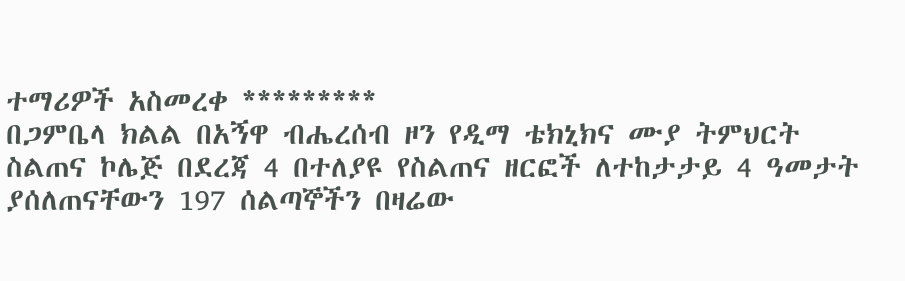ተማሪዎች አስመረቀ *********
በጋምቤላ ክልል በአኝዋ ብሔረሰብ ዞን የዲማ ቴክኒክና ሙያ ትምህርት ስልጠና ኮሌጅ በደረጃ 4 በተለያዩ የስልጠና ዘርፎች ለተከታታይ 4 ዓመታት ያሰለጠናቸውን 197 ሰልጣኞችን በዛሬው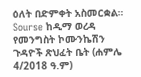ዕለት በድምቀት አስመርቋል።
Sourse ከዲማ ወረዳ የመንግስት ኮሙንኬሽን ጉዳዮች ጽህፈት ቤት (ሐምሌ 4/2018 ዓ.ም)